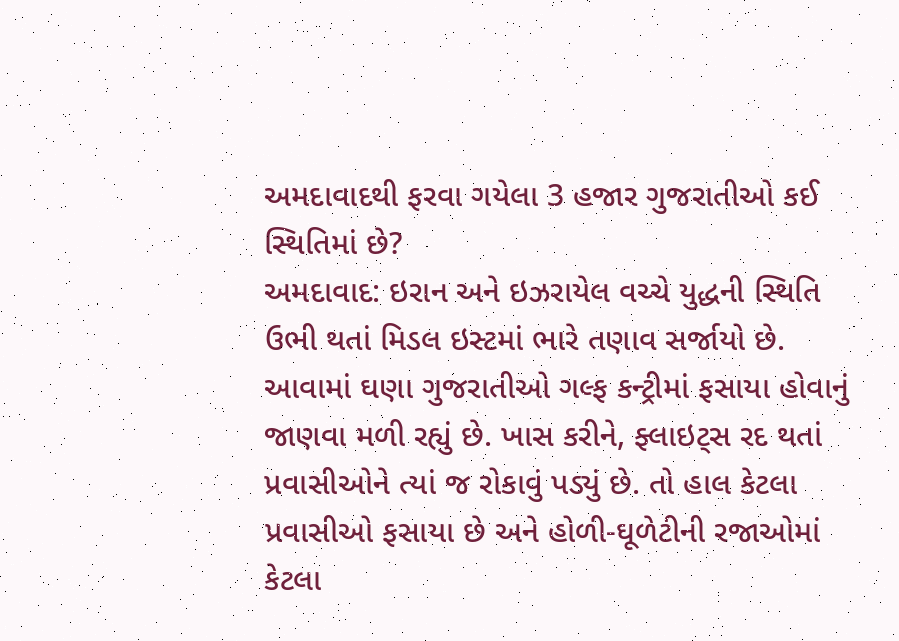અમદાવાદથી ફરવા ગયેલા 3 હજાર ગુજરાતીઓ કઈ સ્થિતિમાં છે?
અમદાવાદ: ઇરાન અને ઇઝરાયેલ વચ્ચે યુદ્ધની સ્થિતિ ઉભી થતાં મિડલ ઇસ્ટમાં ભારે તણાવ સર્જાયો છે. આવામાં ઘણા ગુજરાતીઓ ગલ્ફ કન્ટ્રીમાં ફસાયા હોવાનું જાણવા મળી રહ્યું છે. ખાસ કરીને, ફ્લાઇટ્સ રદ થતાં પ્રવાસીઓને ત્યાં જ રોકાવું પડ્યું છે. તો હાલ કેટલા પ્રવાસીઓ ફસાયા છે અને હોળી-ઘૂળેટીની રજાઓમાં કેટલા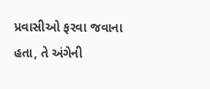પ્રવાસીઓ ફરવા જવાના હતા, તે અંગેની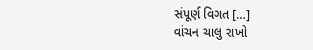સંપૂર્ણ વિગત […]
વાંચન ચાલુ રાખો